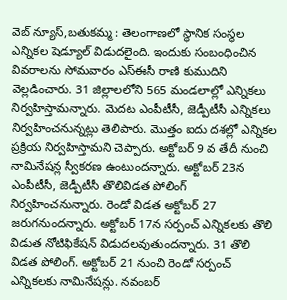వెబ్ న్యూస్,బతుకమ్మ : తెలంగాణలో స్థానిక సంస్థల ఎన్నికల షెడ్యూల్ విడుదలైంది. ఇందుకు సంబంధించిన వివరాలను సోమవారం ఎస్ఈసీ రాణి కుముదిని వెల్లడించారు. 31 జిల్లాలలోని 565 మండలాల్లో ఎన్నికలు నిర్వహిస్తామన్నారు. మెదట ఎంపీటీసీ, జెడ్పీటీసీ ఎన్నికలు నిర్వహించనున్నట్లు తెలిపారు. మొత్తం ఐదు దశల్లో ఎన్నికల ప్రక్రియ నిర్వహిస్తామని చెప్పారు. అక్టోబర్ 9 వ తేదీ నుంచి నామినేషన్ల స్వీకరణ ఉంటుందన్నారు. అక్టోబర్ 23న ఎంపీటీసీ, జెడ్పీటీసీ తొలివిడత పోలింగ్ నిర్వహించనున్నారు. రెండో విడత అక్టోబర్ 27 జరుగనుందన్నారు. అక్టోబర్ 17న సర్పంచ్ ఎన్నికలకు తొలి విడుత నోటిఫికేషన్ విడుదలవుతుందన్నారు. 31 తొలి విడత పోలింగ్. అక్టోబర్ 21 నుంచి రెండో సర్పంచ్ ఎన్నికలకు నామినేషన్లు. నవంబర్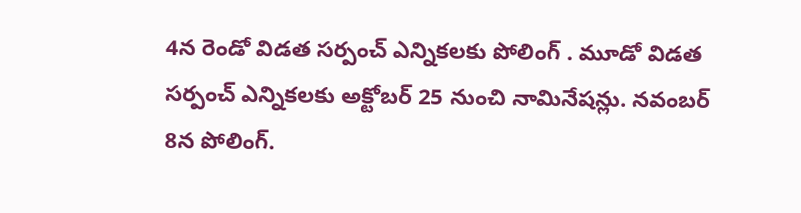4న రెండో విడత సర్పంచ్ ఎన్నికలకు పోలింగ్ . మూడో విడత సర్పంచ్ ఎన్నికలకు అక్టోబర్ 25 నుంచి నామినేషన్లు. నవంబర్ 8న పోలింగ్.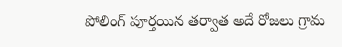పోలింగ్ పూర్తయిన తర్వాత అదే రోజలు గ్రామ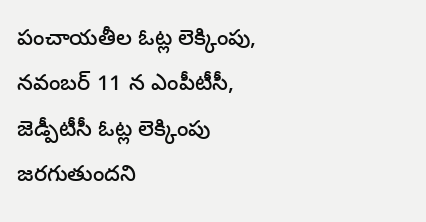పంచాయతీల ఓట్ల లెక్కింపు, నవంబర్ 11 న ఎంపీటీసీ, జెడ్పీటీసీ ఓట్ల లెక్కింపు జరగుతుందని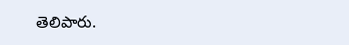తెలిపారు.